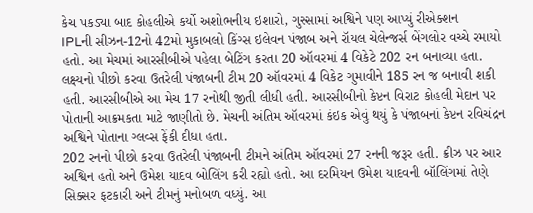કેચ પકડ્યા બાદ કોહલીએ કર્યો અશોભનીય ઇશારો, ગુસ્સામાં અશ્વિને પણ આપ્યું રીએક્શન
IPLની સીઝન-12નો 42મો મુકાબલો કિંગ્સ ઇલેવન પંજાબ અને રૉયલ ચેલેન્જર્સ બેંગલોર વચ્ચે રમાયો હતો. આ મેચમાં આરસીબીએ પહેલા બેટિંગ કરતા 20 ઑવરમાં 4 વિકેટે 202 રન બનાવ્યા હતા. લક્ષ્યનો પીછો કરવા ઉતરેલી પંજાબની ટીમ 20 ઑવરમાં 4 વિકેટ ગુમાવીને 185 રન જ બનાવી શકી હતી. આરસીબીએ આ મેચ 17 રનોથી જીતી લીધી હતી. આરસીબીનો કેપ્ટન વિરાટ કોહલી મેદાન પર પોતાની આક્રમકતા માટે જાણીતો છે. મેચની અંતિમ ઑવરમાં કંઇક એવું થયું કે પંજાબનાં કેપ્ટન રવિચંદ્રન અશ્વિને પોતાના ગ્લવ્સ ફેંકી દીધા હતા.
202 રનનો પીછો કરવા ઉતરેલી પંજાબની ટીમને અંતિમ ઑવરમાં 27 રનની જરૂર હતી. ક્રીઝ પર આર અશ્વિન હતો અને ઉમેશ યાદવ બોલિંગ કરી રહ્યો હતો. આ દરમિયન ઉમેશ યાદવની બૉલિંગમાં તેણે સિક્સર ફટકારી અને ટીમનું મનોબળ વધ્યું. આ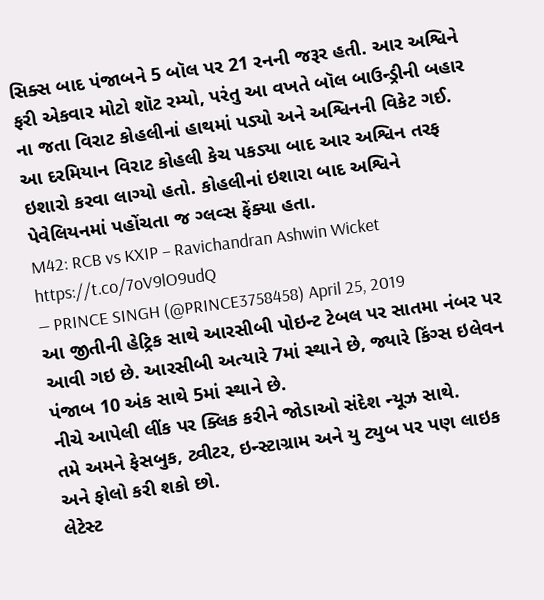સિક્સ બાદ પંજાબને 5 બૉલ પર 21 રનની જરૂર હતી. આર અશ્વિને ફરી એકવાર મોટો શૉટ રમ્યો, પરંતુ આ વખતે બૉલ બાઉન્ડ્રીની બહાર ના જતા વિરાટ કોહલીનાં હાથમાં પડ્યો અને અશ્વિનની વિકેટ ગઈ. આ દરમિયાન વિરાટ કોહલી કેચ પકડ્યા બાદ આર અશ્વિન તરફ ઇશારો કરવા લાગ્યો હતો. કોહલીનાં ઇશારા બાદ અશ્વિને પેવેલિયનમાં પહોંચતા જ ગ્લવ્સ ફેંક્યા હતા.
M42: RCB vs KXIP – Ravichandran Ashwin Wicket https://t.co/7oV9lO9udQ
— PRINCE SINGH (@PRINCE3758458) April 25, 2019
આ જીતીની હેટ્રિક સાથે આરસીબી પોઇન્ટ ટેબલ પર સાતમા નંબર પર આવી ગઇ છે. આરસીબી અત્યારે 7માં સ્થાને છે, જ્યારે કિંગ્સ ઇલેવન પંજાબ 10 અંક સાથે 5માં સ્થાને છે.
નીચે આપેલી લીંક પર ક્લિક કરીને જોડાઓ સંદેશ ન્યૂઝ સાથે.
તમે અમને ફેસબુક, ટ્વીટર, ઇન્સ્ટાગ્રામ અને યુ ટ્યુબ પર પણ લાઇક અને ફોલો કરી શકો છો.
લેટેસ્ટ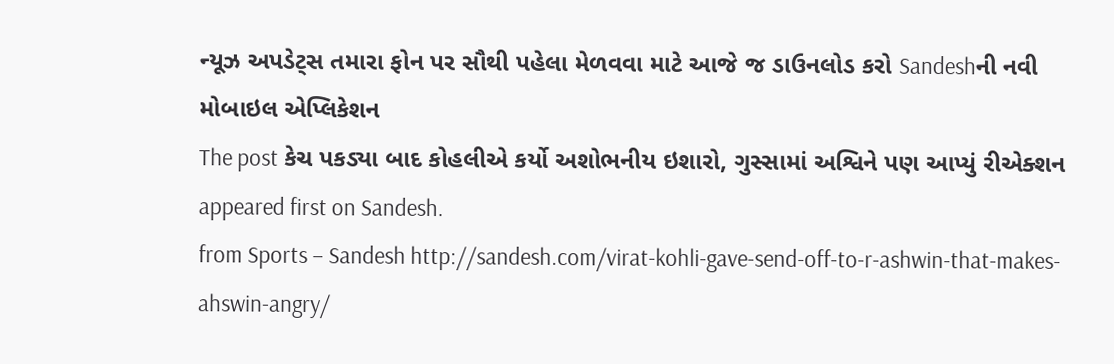ન્યૂઝ અપડેટ્સ તમારા ફોન પર સૌથી પહેલા મેળવવા માટે આજે જ ડાઉનલોડ કરો Sandeshની નવી મોબાઇલ એપ્લિકેશન
The post કેચ પકડ્યા બાદ કોહલીએ કર્યો અશોભનીય ઇશારો, ગુસ્સામાં અશ્વિને પણ આપ્યું રીએક્શન appeared first on Sandesh.
from Sports – Sandesh http://sandesh.com/virat-kohli-gave-send-off-to-r-ashwin-that-makes-ahswin-angry/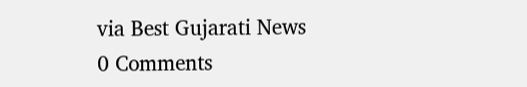via Best Gujarati News
0 Comments